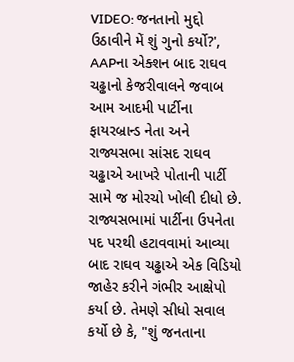VIDEO: જનતાનો મુદ્દો ઉઠાવીને મેં શું ગુનો કર્યો?', AAPના એક્શન બાદ રાઘવ ચઢ્ઢાનો કેજરીવાલને જવાબ
આમ આદમી પાર્ટીના ફાયરબ્રાન્ડ નેતા અને રાજ્યસભા સાંસદ રાઘવ ચઢ્ઢાએ આખરે પોતાની પાર્ટી સામે જ મોરચો ખોલી દીધો છે. રાજ્યસભામાં પાર્ટીના ઉપનેતા પદ પરથી હટાવવામાં આવ્યા બાદ રાઘવ ચઢ્ઢાએ એક વિડિયો જાહેર કરીને ગંભીર આક્ષેપો કર્યા છે. તેમણે સીધો સવાલ કર્યો છે કે, "શું જનતાના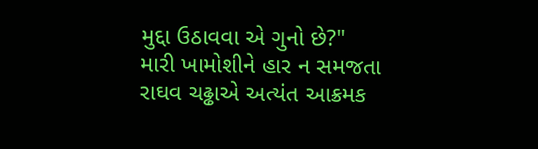મુદ્દા ઉઠાવવા એ ગુનો છે?"
મારી ખામોશીને હાર ન સમજતા
રાઘવ ચઢ્ઢાએ અત્યંત આક્રમક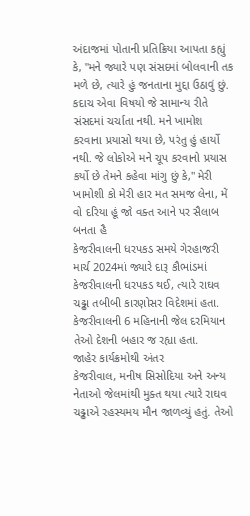અંદાજમાં પોતાની પ્રતિક્રિયા આપતા કહ્યું કે, "મને જ્યારે પણ સંસદમાં બોલવાની તક મળે છે, ત્યારે હું જનતાના મુદ્દા ઉઠાવું છું. કદાચ એવા વિષયો જે સામાન્ય રીતે સંસદમાં ચર્ચાતા નથી. મને ખામોશ કરવાના પ્રયાસો થયા છે, પરંતુ હું હાર્યો નથી. જે લોકોએ મને ચૂપ કરવાનો પ્રયાસ કર્યો છે તેમને કહેવા માંગુ છું કે," મેરી ખામોશી કો મેરી હાર મત સમજ લેના, મેં વો દરિયા હૂં જો વક્ત આને પર સૈલાબ બનતા હૈ
કેજરીવાલની ધરપકડ સમયે ગેરહાજરી
માર્ચ 2024માં જ્યારે દારૂ કૌભાંડમાં કેજરીવાલની ધરપકડ થઈ, ત્યારે રાઘવ ચઢ્ઢા તબીબી કારણોસર વિદેશમાં હતા. કેજરીવાલની 6 મહિનાની જેલ દરમિયાન તેઓ દેશની બહાર જ રહ્યા હતા.
જાહેર કાર્યક્રમોથી અંતર
કેજરીવાલ, મનીષ સિસોદિયા અને અન્ય નેતાઓ જેલમાંથી મુક્ત થયા ત્યારે રાઘવ ચઢ્ઢાએ રહસ્યમય મૌન જાળવ્યું હતું. તેઓ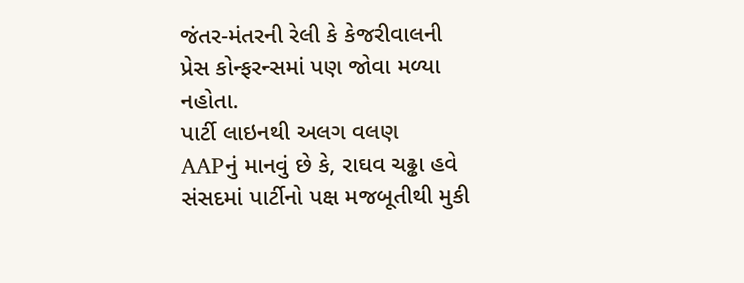જંતર-મંતરની રેલી કે કેજરીવાલની પ્રેસ કોન્ફરન્સમાં પણ જોવા મળ્યા નહોતા.
પાર્ટી લાઇનથી અલગ વલણ
AAPનું માનવું છે કે, રાઘવ ચઢ્ઢા હવે સંસદમાં પાર્ટીનો પક્ષ મજબૂતીથી મુકી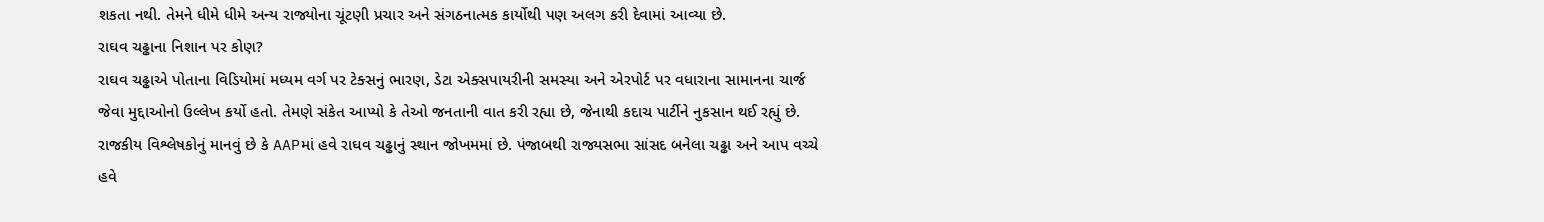શકતા નથી. તેમને ધીમે ધીમે અન્ય રાજ્યોના ચૂંટણી પ્રચાર અને સંગઠનાત્મક કાર્યોથી પણ અલગ કરી દેવામાં આવ્યા છે.
રાઘવ ચઢ્ઢાના નિશાન પર કોણ?
રાઘવ ચઢ્ઢાએ પોતાના વિડિયોમાં મધ્યમ વર્ગ પર ટેક્સનું ભારણ, ડેટા એક્સપાયરીની સમસ્યા અને એરપોર્ટ પર વધારાના સામાનના ચાર્જ જેવા મુદ્દાઓનો ઉલ્લેખ કર્યો હતો. તેમણે સંકેત આપ્યો કે તેઓ જનતાની વાત કરી રહ્યા છે, જેનાથી કદાચ પાર્ટીને નુકસાન થઈ રહ્યું છે.
રાજકીય વિશ્લેષકોનું માનવું છે કે AAPમાં હવે રાઘવ ચઢ્ઢાનું સ્થાન જોખમમાં છે. પંજાબથી રાજ્યસભા સાંસદ બનેલા ચઢ્ઢા અને આપ વચ્ચે હવે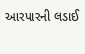આરપારની લડાઈ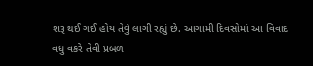શરૂ થઈ ગઈ હોય તેવું લાગી રહ્યું છે. આગામી દિવસોમાં આ વિવાદ વધુ વકરે તેવી પ્રબળ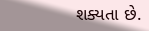શક્યતા છે.